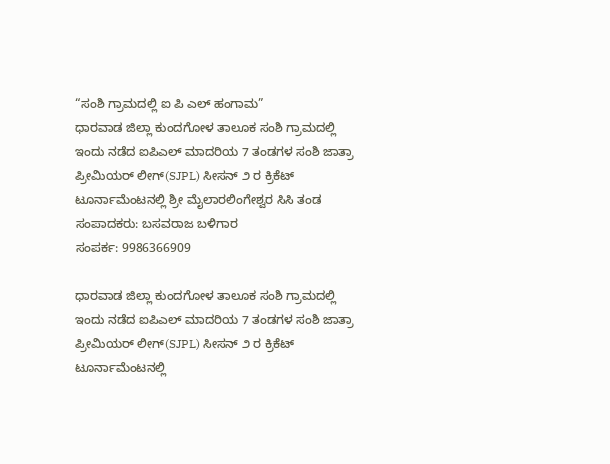“ಸಂಶಿ ಗ್ರಾಮದಲ್ಲಿ ಐ ಪಿ ಎಲ್ ಹಂಗಾಮ”
ಧಾರವಾಡ ಜಿಲ್ಲಾ ಕುಂದಗೋಳ ತಾಲೂಕ ಸಂಶಿ ಗ್ರಾಮದಲ್ಲಿ ಇಂದು ನಡೆದ ಐಪಿಎಲ್ ಮಾದರಿಯ 7 ತಂಡಗಳ ಸಂಶಿ ಜಾತ್ರಾ ಪ್ರೀಮಿಯರ್ ಲೀಗ್(SJPL) ಸೀಸನ್ ೨ ರ ಕ್ರಿಕೆಟ್ ಟೂರ್ನಾಮೆಂಟನಲ್ಲಿ ಶ್ರೀ ಮೈಲಾರಲಿಂಗೇಶ್ವರ ಸಿಸಿ ತಂಡ
ಸಂಪಾದಕರು: ಬಸವರಾಜ ಬಳಿಗಾರ
ಸಂಪರ್ಕ: 9986366909

ಧಾರವಾಡ ಜಿಲ್ಲಾ ಕುಂದಗೋಳ ತಾಲೂಕ ಸಂಶಿ ಗ್ರಾಮದಲ್ಲಿ ಇಂದು ನಡೆದ ಐಪಿಎಲ್ ಮಾದರಿಯ 7 ತಂಡಗಳ ಸಂಶಿ ಜಾತ್ರಾ ಪ್ರೀಮಿಯರ್ ಲೀಗ್(SJPL) ಸೀಸನ್ ೨ ರ ಕ್ರಿಕೆಟ್ ಟೂರ್ನಾಮೆಂಟನಲ್ಲಿ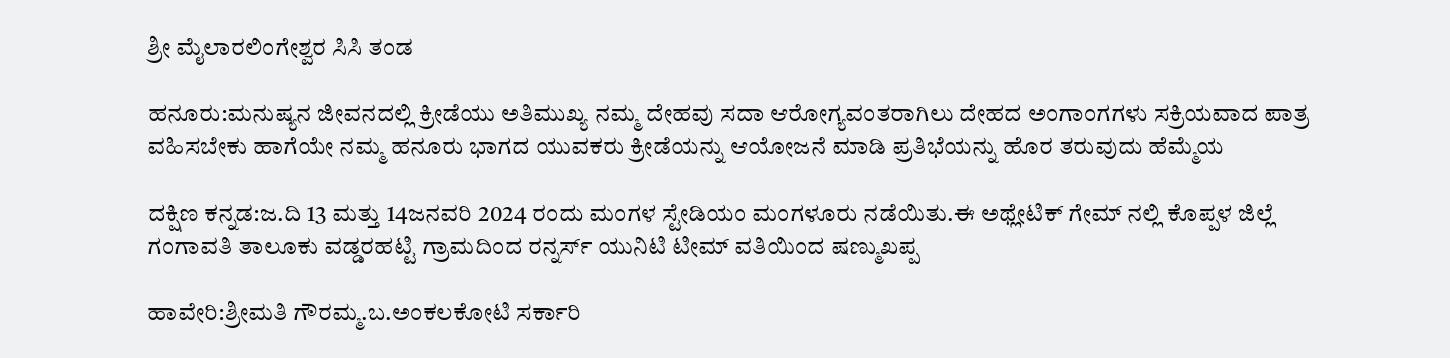ಶ್ರೀ ಮೈಲಾರಲಿಂಗೇಶ್ವರ ಸಿಸಿ ತಂಡ

ಹನೂರು:ಮನುಷ್ಯನ ಜೀವನದಲ್ಲಿ ಕ್ರೀಡೆಯು ಅತಿಮುಖ್ಯ ನಮ್ಮ ದೇಹವು ಸದಾ ಆರೋಗ್ಯವಂತರಾಗಿಲು ದೇಹದ ಅಂಗಾಂಗಗಳು ಸಕ್ರಿಯವಾದ ಪಾತ್ರ ವಹಿಸಬೇಕು ಹಾಗೆಯೇ ನಮ್ಮ ಹನೂರು ಭಾಗದ ಯುವಕರು ಕ್ರೀಡೆಯನ್ನು ಆಯೋಜನೆ ಮಾಡಿ ಪ್ರತಿಭೆಯನ್ನು ಹೊರ ತರುವುದು ಹೆಮ್ಮೆಯ

ದಕ್ಷಿಣ ಕನ್ನಡ:ಜ.ದಿ 13 ಮತ್ತು 14ಜನವರಿ 2024 ರಂದು ಮಂಗಳ ಸ್ಟೇಡಿಯಂ ಮಂಗಳೂರು ನಡೆಯಿತು.ಈ ಅಥ್ಲೇಟಿಕ್ ಗೇಮ್ ನಲ್ಲಿ ಕೊಪ್ಪಳ ಜಿಲ್ಲೆ ಗಂಗಾವತಿ ತಾಲೂಕು ವಡ್ಡರಹಟ್ಟಿ ಗ್ರಾಮದಿಂದ ರನ್ನರ್ಸ್ ಯುನಿಟಿ ಟೀಮ್ ವತಿಯಿಂದ ಷಣ್ಮುಖಪ್ಪ

ಹಾವೇರಿ:ಶ್ರೀಮತಿ ಗೌರಮ್ಮ.ಬ.ಅಂಕಲಕೋಟಿ ಸರ್ಕಾರಿ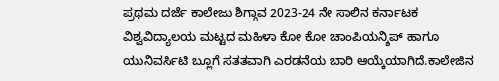ಪ್ರಥಮ ದರ್ಜೆ ಕಾಲೇಜು ಶಿಗ್ಗಾವ 2023-24 ನೇ ಸಾಲಿನ ಕರ್ನಾಟಕ ವಿಶ್ವವಿದ್ಯಾಲಯ ಮಟ್ಟದ ಮಹಿಳಾ ಕೋ ಕೋ ಚಾಂಪಿಯನ್ಶಿಪ್ ಹಾಗೂ ಯುನಿವರ್ಸಿಟಿ ಬ್ಲೂಗೆ ಸತತವಾಗಿ ಎರಡನೆಯ ಬಾರಿ ಆಯ್ಕೆಯಾಗಿದೆ.ಕಾಲೇಜಿನ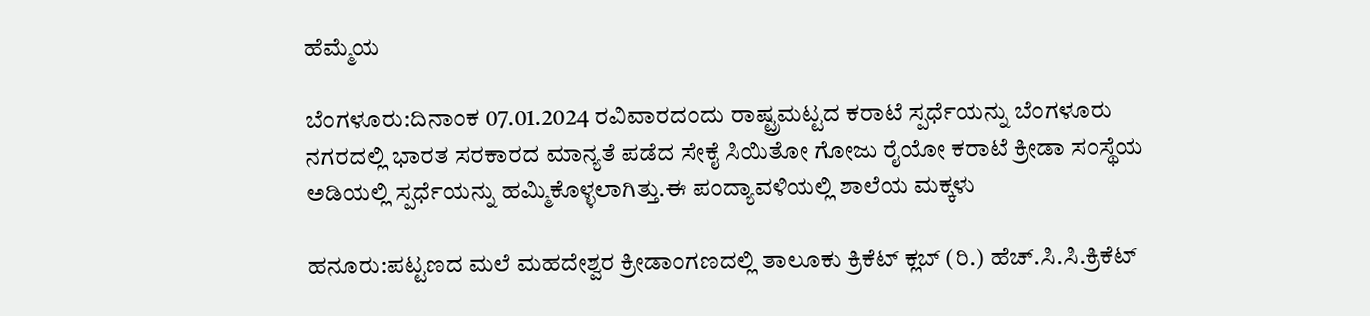ಹೆಮ್ಮೆಯ

ಬೆಂಗಳೂರು:ದಿನಾಂಕ 07.01.2024 ರವಿವಾರದಂದು ರಾಷ್ಟ್ರಮಟ್ಟದ ಕರಾಟೆ ಸ್ಪರ್ಧೆಯನ್ನು ಬೆಂಗಳೂರು ನಗರದಲ್ಲಿ ಭಾರತ ಸರಕಾರದ ಮಾನ್ಯತೆ ಪಡೆದ ಸೇಕೈ ಸಿಯಿತೋ ಗೋಜು ರೈಯೋ ಕರಾಟೆ ಕ್ರೀಡಾ ಸಂಸ್ಥೆಯ ಅಡಿಯಲ್ಲಿ ಸ್ಪರ್ಧೆಯನ್ನು ಹಮ್ಮಿಕೊಳ್ಳಲಾಗಿತ್ತು.ಈ ಪಂದ್ಯಾವಳಿಯಲ್ಲಿ ಶಾಲೆಯ ಮಕ್ಕಳು

ಹನೂರು:ಪಟ್ಟಣದ ಮಲೆ ಮಹದೇಶ್ವರ ಕ್ರೀಡಾಂಗಣದಲ್ಲಿ ತಾಲೂಕು ಕ್ರಿಕೆಟ್ ಕ್ಲಬ್ (ರಿ.) ಹೆಚ್.ಸಿ.ಸಿ.ಕ್ರಿಕೆಟ್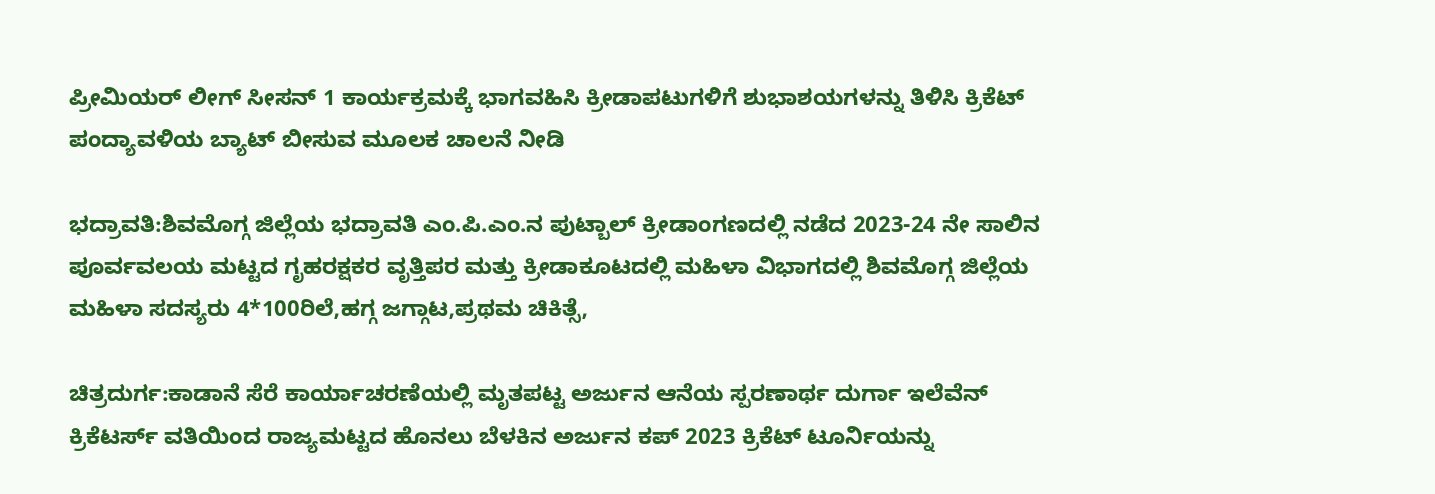ಪ್ರೀಮಿಯರ್ ಲೀಗ್ ಸೀಸನ್ 1 ಕಾರ್ಯಕ್ರಮಕ್ಕೆ ಭಾಗವಹಿಸಿ ಕ್ರೀಡಾಪಟುಗಳಿಗೆ ಶುಭಾಶಯಗಳನ್ನು ತಿಳಿಸಿ ಕ್ರಿಕೆಟ್ ಪಂದ್ಯಾವಳಿಯ ಬ್ಯಾಟ್ ಬೀಸುವ ಮೂಲಕ ಚಾಲನೆ ನೀಡಿ

ಭದ್ರಾವತಿ:ಶಿವಮೊಗ್ಗ ಜಿಲ್ಲೆಯ ಭದ್ರಾವತಿ ಎಂ.ಪಿ.ಎಂ.ನ ಪುಟ್ಬಾಲ್ ಕ್ರೀಡಾಂಗಣದಲ್ಲಿ ನಡೆದ 2023-24 ನೇ ಸಾಲಿನ ಪೂರ್ವವಲಯ ಮಟ್ಟದ ಗೃಹರಕ್ಷಕರ ವೃತ್ತಿಪರ ಮತ್ತು ಕ್ರೀಡಾಕೂಟದಲ್ಲಿ ಮಹಿಳಾ ವಿಭಾಗದಲ್ಲಿ ಶಿವಮೊಗ್ಗ ಜಿಲ್ಲೆಯ ಮಹಿಳಾ ಸದಸ್ಯರು 4*100ರಿಲೆ,ಹಗ್ಗ ಜಗ್ಗಾಟ,ಪ್ರಥಮ ಚಿಕಿತ್ಸೆ,

ಚಿತ್ರದುರ್ಗ:ಕಾಡಾನೆ ಸೆರೆ ಕಾರ್ಯಾಚರಣೆಯಲ್ಲಿ ಮೃತಪಟ್ಟ ಅರ್ಜುನ ಆನೆಯ ಸ್ಪರಣಾರ್ಥ ದುರ್ಗಾ ಇಲೆವೆನ್ ಕ್ರಿಕೆಟರ್ಸ್ ವತಿಯಿಂದ ರಾಜ್ಯಮಟ್ಟದ ಹೊನಲು ಬೆಳಕಿನ ಅರ್ಜುನ ಕಪ್ 2023 ಕ್ರಿಕೆಟ್ ಟೂರ್ನಿಯನ್ನು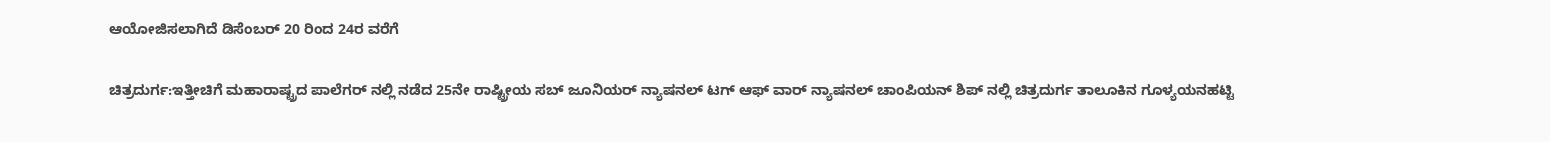ಆಯೋಜಿಸಲಾಗಿದೆ ಡಿಸೆಂಬರ್ 20 ರಿಂದ 24ರ ವರೆಗೆ

ಚಿತ್ರದುರ್ಗ:ಇತ್ತೀಚಿಗೆ ಮಹಾರಾಷ್ಟ್ರದ ಪಾಲೆಗರ್ ನಲ್ಲಿ ನಡೆದ 25ನೇ ರಾಷ್ಟ್ರೀಯ ಸಬ್ ಜೂನಿಯರ್ ನ್ಯಾಷನಲ್ ಟಗ್ ಆಫ್ ವಾರ್ ನ್ಯಾಷನಲ್ ಚಾಂಪಿಯನ್ ಶಿಪ್ ನಲ್ಲಿ ಚಿತ್ರದುರ್ಗ ತಾಲೂಕಿನ ಗೂಳ್ಯಯನಹಟ್ಟಿ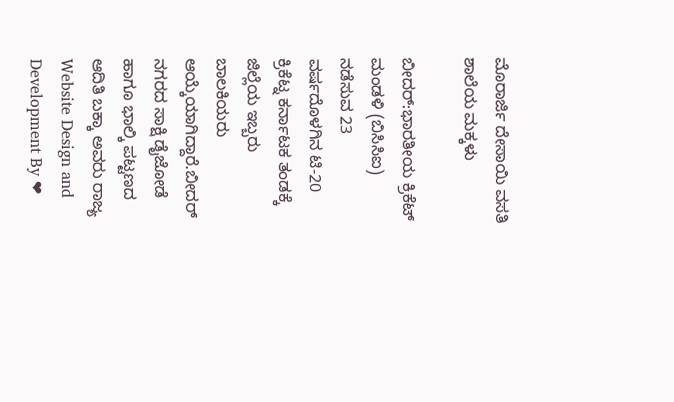ಮೊರಾರ್ಜಿ ದೇಸಾಯಿ ವಸತಿ ಶಾಲೆಯ ಮಕ್ಕಳು

ಬೀದರ್:ಭಾರತೀಯ ಕ್ರಿಕೆಟ್ ಮಂಡಳಿ (ಬಿಸಿಸಿಐ) ನಡೆಸುವ 23 ವರ್ಷದೊಳಗಿನ ಟಿ-20 ಕ್ರಿಕೆಟ್ನ ಕರ್ನಾಟಕ ತಂಡಕ್ಕೆ ಜಿಲ್ಲೆಯ ಇಬ್ಬರು ಬಾಲಕಿಯರು ಆಯ್ಕೆಯಾಗಿದ್ದಾರೆ.ಬೀದರ್ ನಗರದ ಸಾಕ್ಷಿ ಡೈಜೋಡೆ ಹಾಗೂ ಭಾಲ್ಕಿ ಪಟ್ಟಣದ ಆದಿತಿ ಬಕ್ಕಾ ಅವರು ರಾಜ್ಯ
Website Design and Development By ❤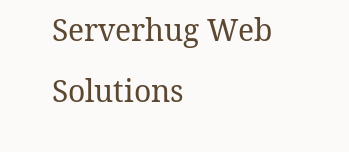Serverhug Web Solutions